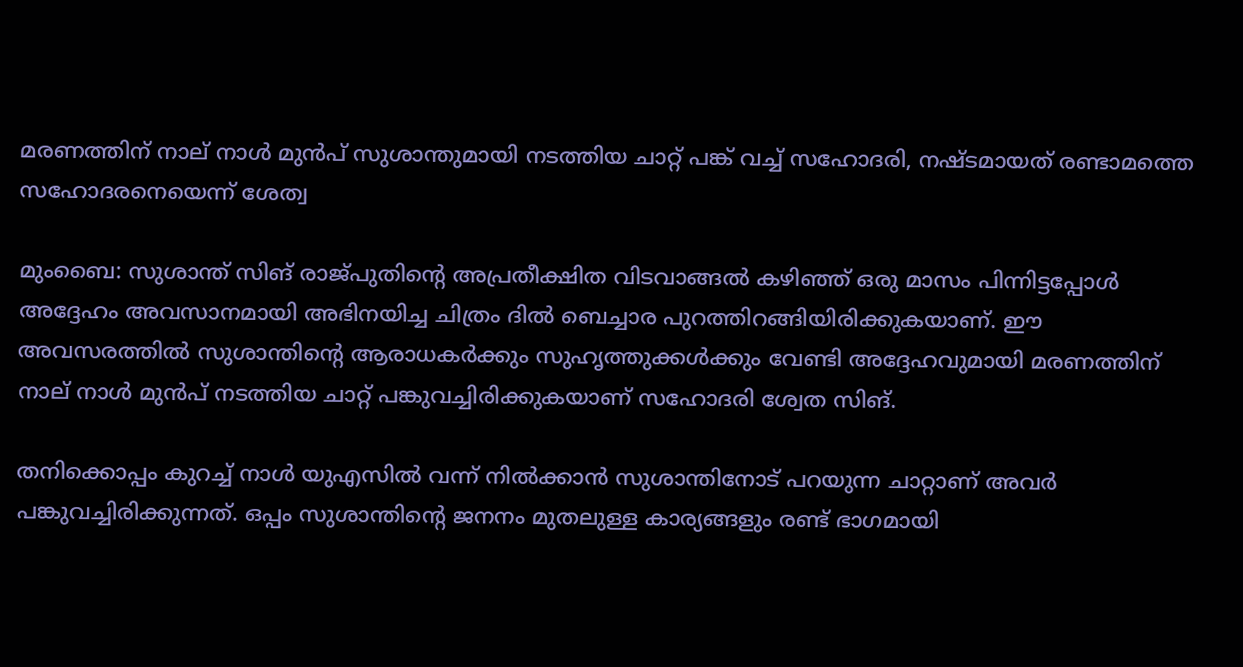മരണത്തിന് നാല് നാള്‍ മുന്‍പ് സുശാന്തുമായി നടത്തിയ ചാറ്റ് പങ്ക് വച്ച് സഹോദരി, നഷ്ടമായത് രണ്ടാമത്തെ സഹോദരനെയെന്ന് ശേത്വ

മുംബൈ: സുശാന്ത് സിങ് രാജ്പുതിന്റെ അപ്രതീക്ഷിത വിടവാങ്ങല്‍ കഴിഞ്ഞ് ഒരു മാസം പിന്നിട്ടപ്പോള്‍ അദ്ദേഹം അവസാനമായി അഭിനയിച്ച ചിത്രം ദില്‍ ബെച്ചാര പുറത്തിറങ്ങിയിരിക്കുകയാണ്. ഈ അവസരത്തില്‍ സുശാന്തിന്റെ ആരാധകര്‍ക്കും സുഹൃത്തുക്കള്‍ക്കും വേണ്ടി അദ്ദേഹവുമായി മരണത്തിന് നാല് നാള്‍ മുന്‍പ് നടത്തിയ ചാറ്റ് പങ്കുവച്ചിരിക്കുകയാണ് സഹോദരി ശ്വേത സിങ്.

തനിക്കൊപ്പം കുറച്ച് നാള്‍ യുഎസില്‍ വന്ന് നില്‍ക്കാന്‍ സുശാന്തിനോട് പറയുന്ന ചാറ്റാണ് അവര്‍ പങ്കുവച്ചിരിക്കുന്നത്. ഒപ്പം സുശാന്തിന്റെ ജനനം മുതലുള്ള കാര്യങ്ങളും രണ്ട് ഭാഗമായി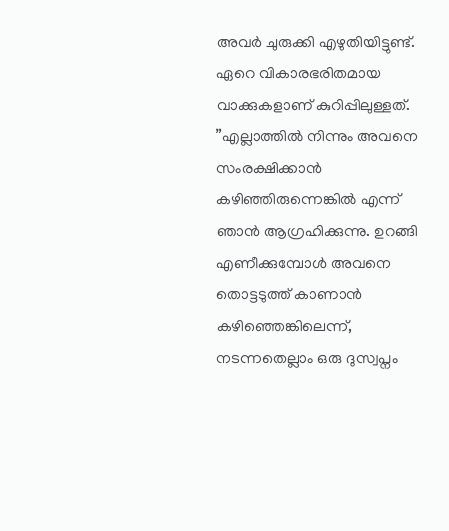അവര്‍ ചുരുക്കി എഴുതിയിട്ടുണ്ട്. ഏറെ വികാരഭരിതമായ വാക്കുകളാണ് കുറിപ്പിലുള്ളത്.
”എല്ലാത്തില്‍ നിന്നും അവനെ സംരക്ഷിക്കാന്‍ കഴിഞ്ഞിരുന്നെങ്കില്‍ എന്ന് ഞാന്‍ ആഗ്രഹിക്കുന്നു. ഉറങ്ങി എണീക്കുമ്പോള്‍ അവനെ തൊട്ടടുത്ത് കാണാന്‍ കഴിഞ്ഞെങ്കിലെന്ന്, നടന്നതെല്ലാം ഒരു ദുസ്വപ്നം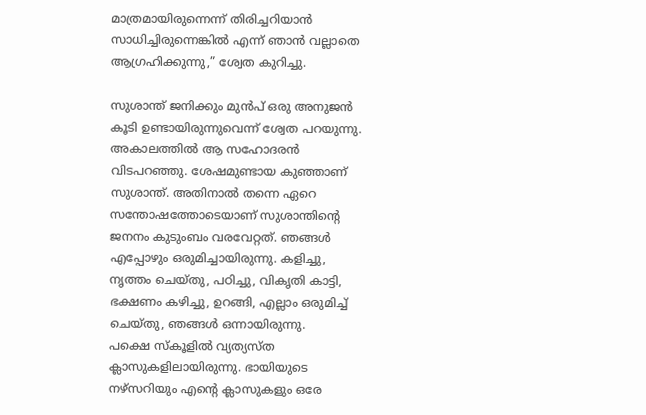മാത്രമായിരുന്നെന്ന് തിരിച്ചറിയാന്‍ സാധിച്ചിരുന്നെങ്കില്‍ എന്ന് ഞാന്‍ വല്ലാതെ ആഗ്രഹിക്കുന്നു,” ശ്വേത കുറിച്ചു.

സുശാന്ത് ജനിക്കും മുന്‍പ് ഒരു അനുജന്‍ കൂടി ഉണ്ടായിരുന്നുവെന്ന് ശ്വേത പറയുന്നു. അകാലത്തില്‍ ആ സഹോദരന്‍ വിടപറഞ്ഞു. ശേഷമുണ്ടായ കുഞ്ഞാണ് സുശാന്ത്. അതിനാല്‍ തന്നെ ഏറെ സന്തോഷത്തോടെയാണ് സുശാന്തിന്റെ ജനനം കുടുംബം വരവേറ്റത്. ഞങ്ങള്‍ എപ്പോഴും ഒരുമിച്ചായിരുന്നു. കളിച്ചു, നൃത്തം ചെയ്തു, പഠിച്ചു, വികൃതി കാട്ടി, ഭക്ഷണം കഴിച്ചു, ഉറങ്ങി, എല്ലാം ഒരുമിച്ച് ചെയ്തു, ഞങ്ങള്‍ ഒന്നായിരുന്നു.
പക്ഷെ സ്‌കൂളില്‍ വ്യത്യസ്ത ക്ലാസുകളിലായിരുന്നു. ഭായിയുടെ നഴ്‌സറിയും എന്റെ ക്ലാസുകളും ഒരേ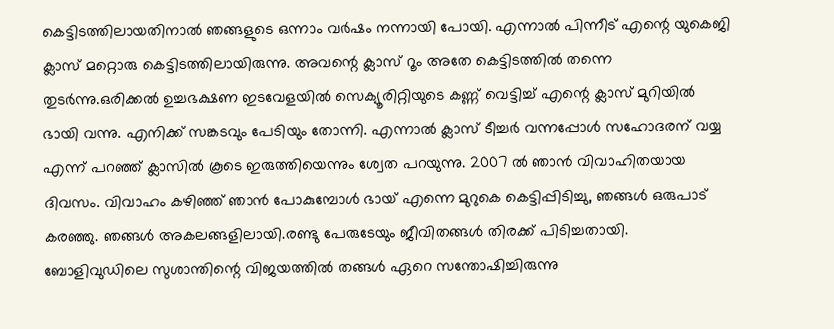കെട്ടിടത്തിലായതിനാല്‍ ഞങ്ങളുടെ ഒന്നാം വര്‍ഷം നന്നായി പോയി. എന്നാല്‍ പിന്നീട് എന്റെ യുകെജി ക്ലാസ് മറ്റൊരു കെട്ടിടത്തിലായിരുന്നു. അവന്റെ ക്ലാസ് റൂം അതേ കെട്ടിടത്തില്‍ തന്നെ തുടര്‍ന്നു.ഒരിക്കല്‍ ഉച്ചഭക്ഷണ ഇടവേളയില്‍ സെക്യൂരിറ്റിയുടെ കണ്ണ് വെട്ടിച്ച് എന്റെ ക്ലാസ് മുറിയില്‍ ഭായി വന്നു. എനിക്ക് സങ്കടവും പേടിയും തോന്നി. എന്നാല്‍ ക്ലാസ് ടീച്ചര്‍ വന്നപ്പോള്‍ സഹോദരന് വയ്യ എന്ന് പറഞ്ഞ് ക്ലാസില്‍ കൂടെ ഇരുത്തിയെന്നും ശ്വേത പറയുന്നു. 2007 ല്‍ ഞാന്‍ വിവാഹിതയായ ദിവസം. വിവാഹം കഴിഞ്ഞ് ഞാന്‍ പോകുമ്പോള്‍ ഭായ് എന്നെ മുറുകെ കെട്ടിപ്പിടിച്ചു, ഞങ്ങള്‍ ഒരുപാട് കരഞ്ഞു. ഞങ്ങള്‍ അകലങ്ങളിലായി.രണ്ടു പേരുടേയും ജീവിതങ്ങള്‍ തിരക്ക് പിടിച്ചതായി. ബോളിവുഡിലെ സുശാന്തിന്റെ വിജയത്തില്‍ തങ്ങള്‍ ഏറെ സന്തോഷിച്ചിരുന്നു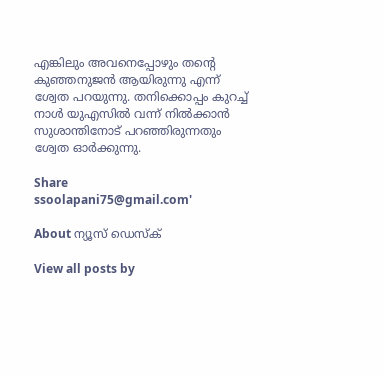എങ്കിലും അവനെപ്പോഴും തന്റെ കുഞ്ഞനുജന്‍ ആയിരുന്നു എന്ന് ശ്വേത പറയുന്നു. തനിക്കൊപ്പം കുറച്ച് നാള്‍ യുഎസില്‍ വന്ന് നില്‍ക്കാന്‍ സുശാന്തിനോട് പറഞ്ഞിരുന്നതും ശ്വേത ഓര്‍ക്കുന്നു.

Share
ssoolapani75@gmail.com'

About ന്യൂസ് ഡെസ്ക്

View all posts by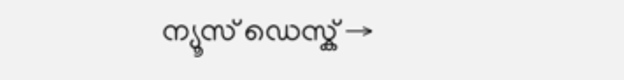ന്യൂസ് ഡെസ്ക് →